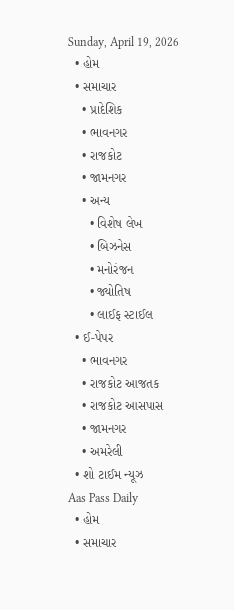Sunday, April 19, 2026
  • હોમ
  • સમાચાર
    • પ્રાદેશિક
    • ભાવનગર
    • રાજકોટ
    • જામનગર
    • અન્ય
      • વિશેષ લેખ
      • બિઝનેસ
      • મનોરંજન
      • જ્યોતિષ
      • લાઈફ સ્ટાઈલ
  • ઈ-પેપર
    • ભાવનગર
    • રાજકોટ આજતક
    • રાજકોટ આસપાસ
    • જામનગર
    • અમરેલી
  • શો ટાઈમ ન્યૂઝ
Aas Pass Daily
  • હોમ
  • સમાચાર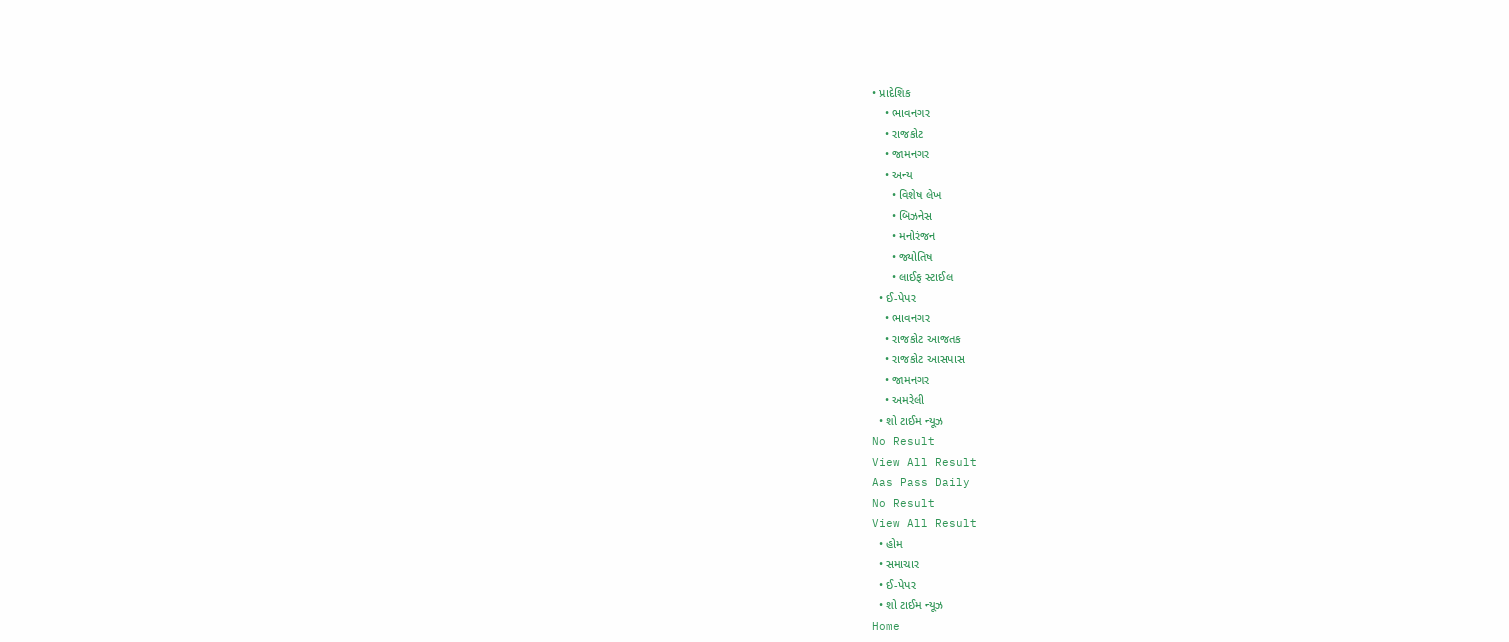• પ્રાદેશિક
    • ભાવનગર
    • રાજકોટ
    • જામનગર
    • અન્ય
      • વિશેષ લેખ
      • બિઝનેસ
      • મનોરંજન
      • જ્યોતિષ
      • લાઈફ સ્ટાઈલ
  • ઈ-પેપર
    • ભાવનગર
    • રાજકોટ આજતક
    • રાજકોટ આસપાસ
    • જામનગર
    • અમરેલી
  • શો ટાઈમ ન્યૂઝ
No Result
View All Result
Aas Pass Daily
No Result
View All Result
  • હોમ
  • સમાચાર
  • ઈ-પેપર
  • શો ટાઈમ ન્યૂઝ
Home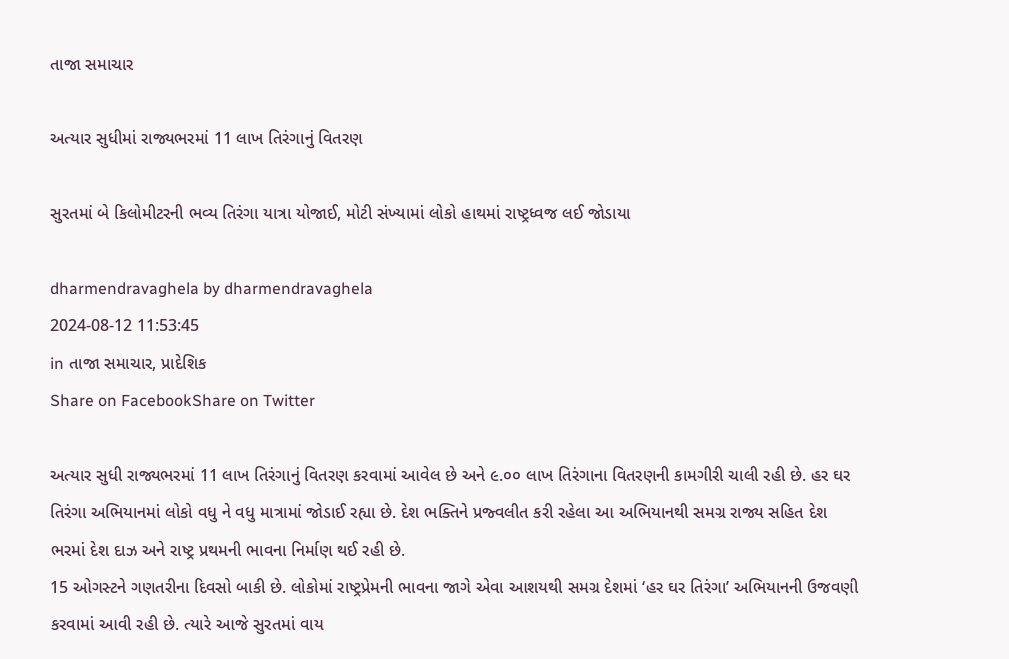તાજા સમાચાર

અત્યાર સુધીમાં રાજ્યભરમાં 11 લાખ તિરંગાનું વિતરણ

સુરતમાં બે કિલોમીટરની ભવ્ય તિરંગા યાત્રા યોજાઈ, મોટી સંખ્યામાં લોકો હાથમાં રાષ્ટ્રધ્વજ લઈ જોડાયા

dharmendravaghela by dharmendravaghela
2024-08-12 11:53:45
in તાજા સમાચાર, પ્રાદેશિક
Share on FacebookShare on Twitter

અત્યાર સુધી રાજ્યભરમાં 11 લાખ તિરંગાનું વિતરણ કરવામાં આવેલ છે અને ૯.૦૦ લાખ તિરંગાના વિતરણની કામગીરી ચાલી રહી છે. હર ઘર તિરંગા અભિયાનમાં લોકો વધુ ને વધુ માત્રામાં જોડાઈ રહ્યા છે. દેશ ભક્તિને પ્રજ્વલીત કરી રહેલા આ અભિયાનથી સમગ્ર રાજ્ય સહિત દેશ ભરમાં દેશ દાઝ અને રાષ્ટ્ર પ્રથમની ભાવના નિર્માણ થઈ રહી છે.
15 ઓગસ્ટને ગણતરીના દિવસો બાકી છે. લોકોમાં રાષ્ટ્રપ્રેમની ભાવના જાગે એવા આશયથી સમગ્ર દેશમાં ‘હર ઘર તિરંગા’ અભિયાનની ઉજવણી કરવામાં આવી રહી છે. ત્યારે આજે સુરતમાં વાય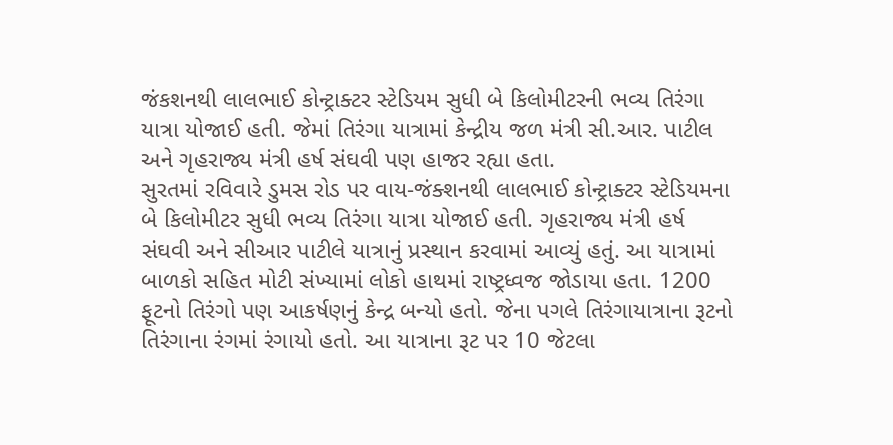જંકશનથી લાલભાઈ કોન્ટ્રાક્ટર સ્ટેડિયમ સુધી બે કિલોમીટરની ભવ્ય તિરંગા યાત્રા યોજાઈ હતી. જેમાં તિરંગા યાત્રામાં કેન્દ્રીય જળ મંત્રી સી.આર. પાટીલ અને ગૃહરાજ્ય મંત્રી હર્ષ સંઘવી પણ હાજર રહ્યા હતા.
સુરતમાં રવિવારે ડુમસ રોડ પર વાય-જંક્શનથી લાલભાઈ કોન્ટ્રાક્ટર સ્ટેડિયમના બે કિલોમીટર સુધી ભવ્ય તિરંગા યાત્રા યોજાઈ હતી. ગૃહરાજ્ય મંત્રી હર્ષ સંઘવી અને સીઆર પાટીલે યાત્રાનું પ્રસ્થાન કરવામાં આવ્યું હતું. આ યાત્રામાં બાળકો સહિત મોટી સંખ્યામાં લોકો હાથમાં રાષ્ટ્રધ્વજ જોડાયા હતા. 1200 ફૂટનો તિરંગો પણ આકર્ષણનું કેન્દ્ર બન્યો હતો. જેના પગલે તિરંગાયાત્રાના રૂટનો તિરંગાના રંગમાં રંગાયો હતો. આ યાત્રાના રૂટ પર 10 જેટલા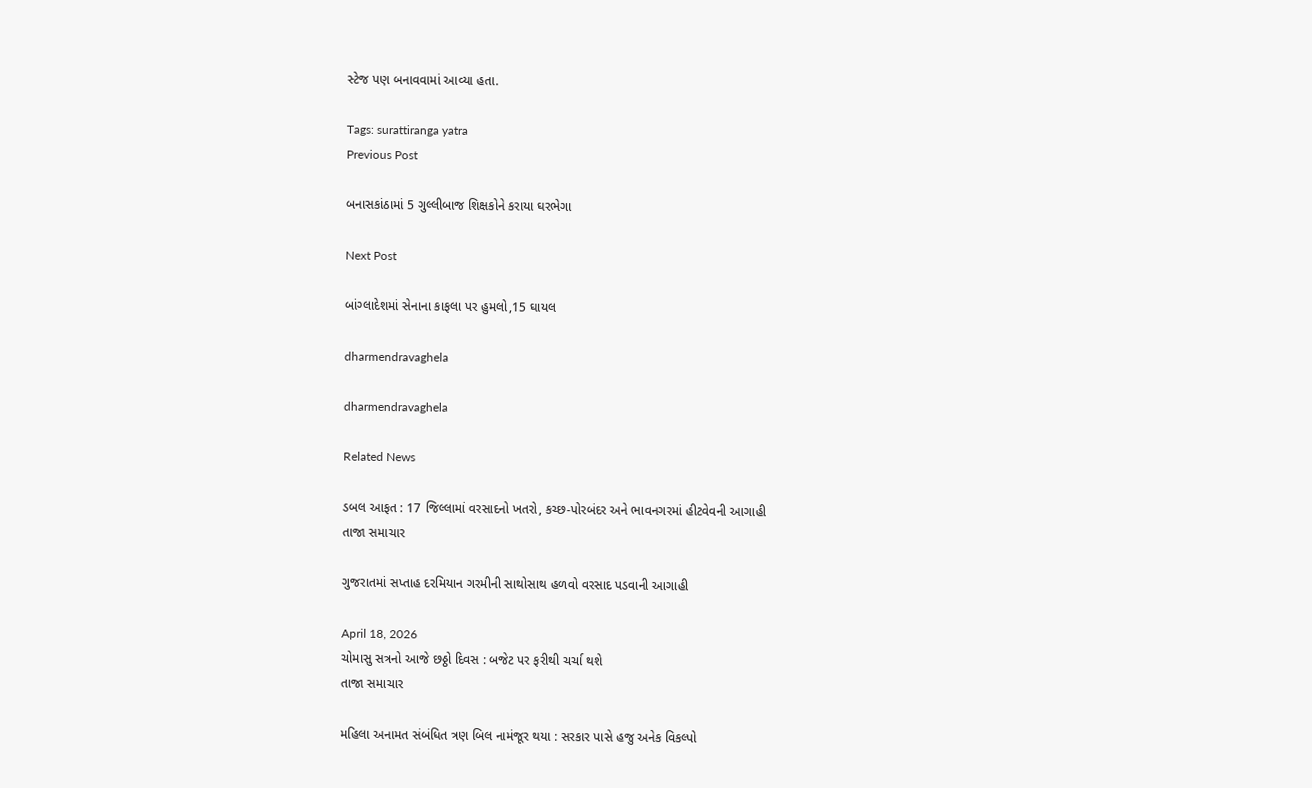સ્ટેજ પણ બનાવવામાં આવ્યા હતા.

Tags: surattiranga yatra
Previous Post

બનાસકાંઠામાં 5 ગુલ્લીબાજ શિક્ષકોને કરાયા ઘરભેગા

Next Post

બાંગ્લાદેશમાં સેનાના કાફલા પર હુમલો,15 ઘાયલ

dharmendravaghela

dharmendravaghela

Related News

ડબલ આફત : 17 જિલ્લામાં વરસાદનો ખતરો, કચ્છ-પોરબંદર અને ભાવનગરમાં હીટવેવની આગાહી
તાજા સમાચાર

ગુજરાતમાં સપ્તાહ દરમિયાન ગરમીની સાથોસાથ હળવો વરસાદ પડવાની આગાહી

April 18, 2026
ચોમાસુ સત્રનો આજે છઠ્ઠો દિવસ : બજેટ પર ફરીથી ચર્ચા થશે
તાજા સમાચાર

મહિલા અનામત સંબંધિત ત્રણ બિલ નામંજૂર થયા : સરકાર પાસે હજુ અનેક વિકલ્પો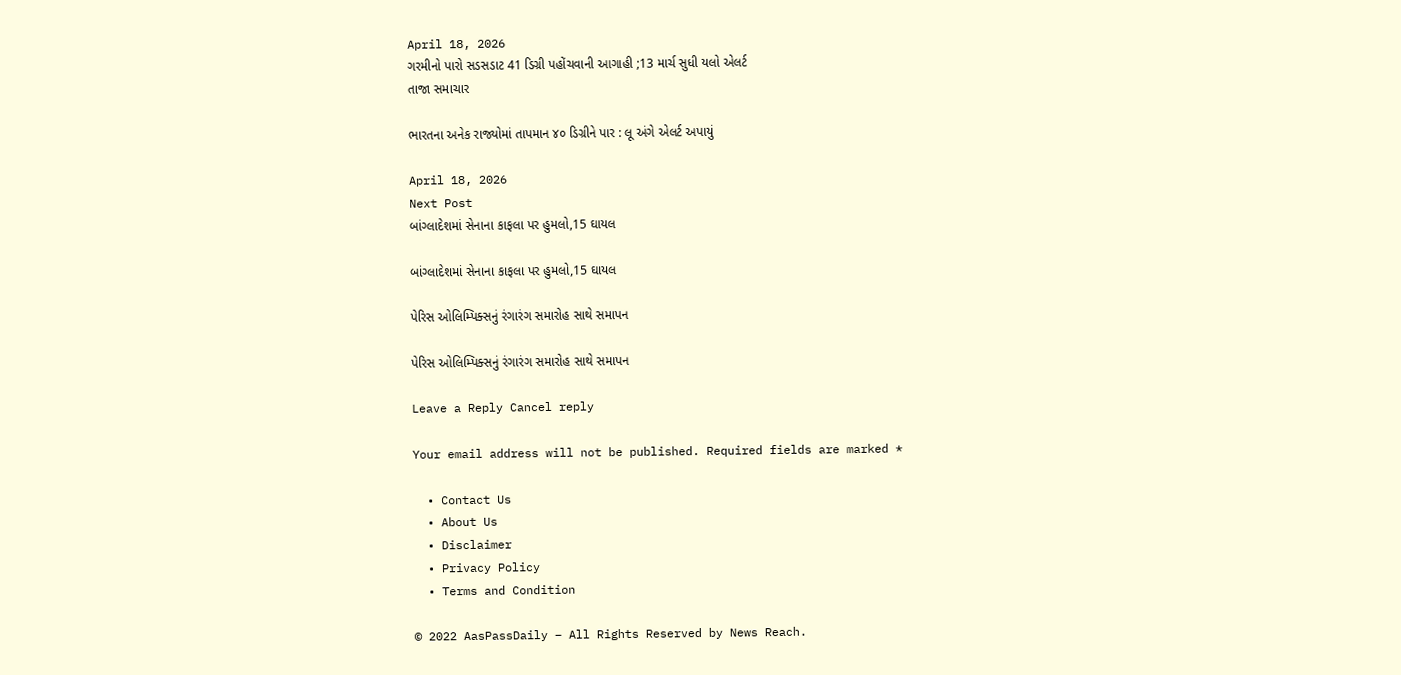April 18, 2026
ગરમીનો પારો સડસડાટ 41 ડિગ્રી પહોંચવાની આગાહી ;13 માર્ચ સુધી યલો એલર્ટ
તાજા સમાચાર

ભારતના અનેક રાજ્યોમાં તાપમાન ૪૦ ડિગ્રીને પાર : લૂ અંગે એલર્ટ અપાયું

April 18, 2026
Next Post
બાંગ્લાદેશમાં સેનાના કાફલા પર હુમલો,15 ઘાયલ

બાંગ્લાદેશમાં સેનાના કાફલા પર હુમલો,15 ઘાયલ

પેરિસ ઓલિમ્પિક્સનું રંગારંગ સમારોહ સાથે સમાપન

પેરિસ ઓલિમ્પિક્સનું રંગારંગ સમારોહ સાથે સમાપન

Leave a Reply Cancel reply

Your email address will not be published. Required fields are marked *

  • Contact Us
  • About Us
  • Disclaimer
  • Privacy Policy
  • Terms and Condition

© 2022 AasPassDaily – All Rights Reserved by News Reach.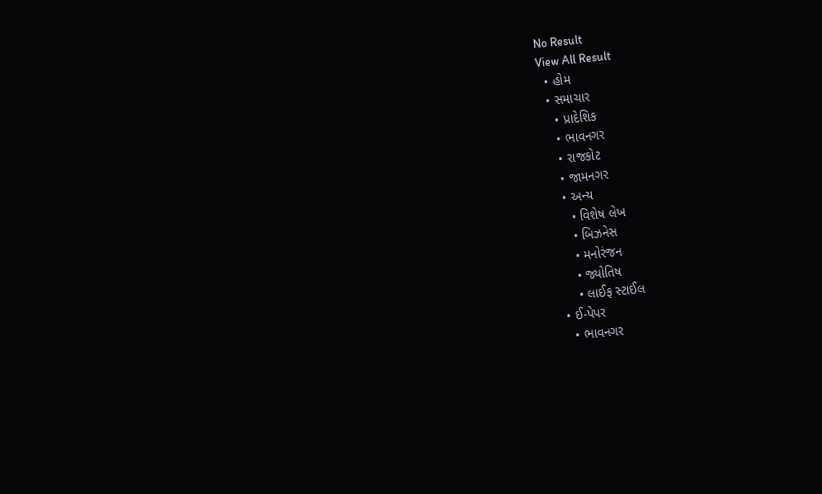No Result
View All Result
  • હોમ
  • સમાચાર
    • પ્રાદેશિક
    • ભાવનગર
    • રાજકોટ
    • જામનગર
    • અન્ય
      • વિશેષ લેખ
      • બિઝનેસ
      • મનોરંજન
      • જ્યોતિષ
      • લાઈફ સ્ટાઈલ
  • ઈ-પેપર
    • ભાવનગર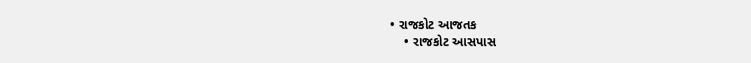• રાજકોટ આજતક
    • રાજકોટ આસપાસ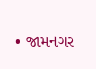• જામનગર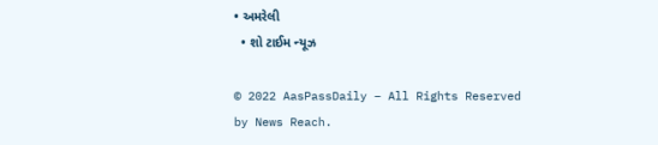• અમરેલી
  • શો ટાઈમ ન્યૂઝ

© 2022 AasPassDaily – All Rights Reserved by News Reach.